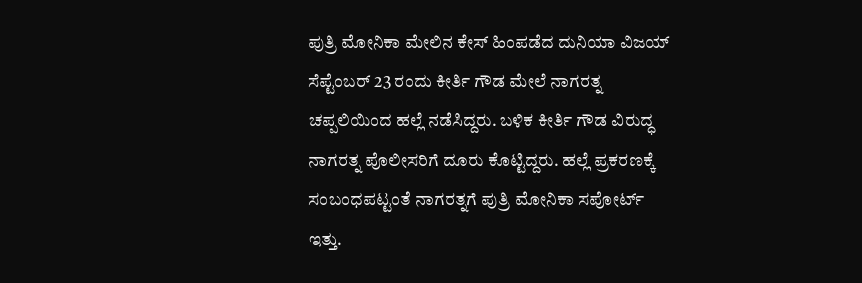ಪುತ್ರಿ ಮೋನಿಕಾ ಮೇಲಿನ ಕೇಸ್ ಹಿಂಪಡೆದ ದುನಿಯಾ ವಿಜಯ್
ಸೆಪ್ಟೆಂಬರ್ 23 ರಂದು ಕೀರ್ತಿ ಗೌಡ ಮೇಲೆ ನಾಗರತ್ನ ಚಪ್ಪಲಿಯಿಂದ ಹಲ್ಲೆ ನಡೆಸಿದ್ದರು. ಬಳಿಕ ಕೀರ್ತಿ ಗೌಡ ವಿರುದ್ಧ ನಾಗರತ್ನ ಪೊಲೀಸರಿಗೆ ದೂರು ಕೊಟ್ಟಿದ್ದರು. ಹಲ್ಲೆ ಪ್ರಕರಣಕ್ಕೆ ಸಂಬಂಧಪಟ್ಟಂತೆ ನಾಗರತ್ನಗೆ ಪುತ್ರಿ ಮೋನಿಕಾ ಸಪೋರ್ಟ್ ಇತ್ತು.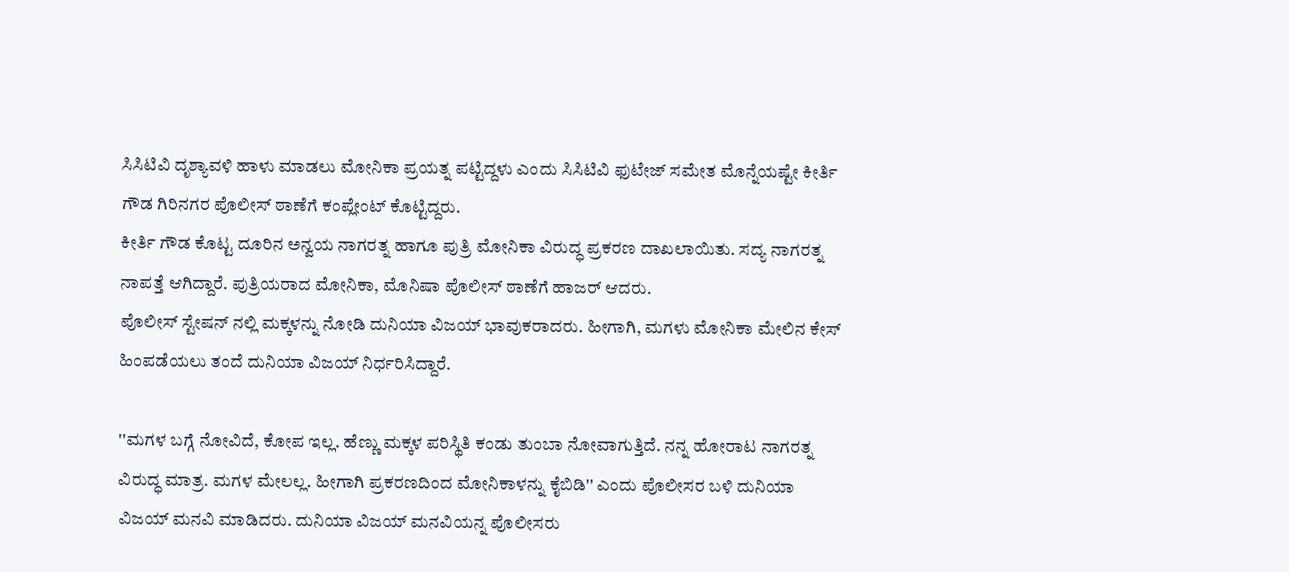ಸಿಸಿಟಿವಿ ದೃಶ್ಯಾವಳಿ ಹಾಳು ಮಾಡಲು ಮೋನಿಕಾ ಪ್ರಯತ್ನ ಪಟ್ಟಿದ್ದಳು ಎಂದು ಸಿಸಿಟಿವಿ ಫುಟೇಜ್ ಸಮೇತ ಮೊನ್ನೆಯಷ್ಟೇ ಕೀರ್ತಿ ಗೌಡ ಗಿರಿನಗರ ಪೊಲೀಸ್ ಠಾಣೆಗೆ ಕಂಪ್ಲೇಂಟ್ ಕೊಟ್ಟಿದ್ದರು.
ಕೀರ್ತಿ ಗೌಡ ಕೊಟ್ಟ ದೂರಿನ ಅನ್ವಯ ನಾಗರತ್ನ ಹಾಗೂ ಪುತ್ರಿ ಮೋನಿಕಾ ವಿರುದ್ಧ ಪ್ರಕರಣ ದಾಖಲಾಯಿತು. ಸದ್ಯ ನಾಗರತ್ನ ನಾಪತ್ತೆ ಆಗಿದ್ದಾರೆ. ಪುತ್ರಿಯರಾದ ಮೋನಿಕಾ, ಮೊನಿಷಾ ಪೊಲೀಸ್ ಠಾಣೆಗೆ ಹಾಜರ್ ಆದರು.
ಪೊಲೀಸ್ ಸ್ಟೇಷನ್ ನಲ್ಲಿ ಮಕ್ಕಳನ್ನು ನೋಡಿ ದುನಿಯಾ ವಿಜಯ್ ಭಾವುಕರಾದರು. ಹೀಗಾಗಿ, ಮಗಳು ಮೋನಿಕಾ ಮೇಲಿನ ಕೇಸ್ ಹಿಂಪಡೆಯಲು ತಂದೆ ದುನಿಯಾ ವಿಜಯ್ ನಿರ್ಧರಿಸಿದ್ದಾರೆ.

''ಮಗಳ ಬಗ್ಗೆ ನೋವಿದೆ, ಕೋಪ ಇಲ್ಲ. ಹೆಣ್ಣು ಮಕ್ಕಳ ಪರಿಸ್ಥಿತಿ ಕಂಡು ತುಂಬಾ ನೋವಾಗುತ್ತಿದೆ. ನನ್ನ ಹೋರಾಟ ನಾಗರತ್ನ ವಿರುದ್ಧ ಮಾತ್ರ. ಮಗಳ ಮೇಲಲ್ಲ. ಹೀಗಾಗಿ ಪ್ರಕರಣದಿಂದ ಮೋನಿಕಾಳನ್ನು ಕೈಬಿಡಿ'' ಎಂದು ಪೊಲೀಸರ ಬಳಿ ದುನಿಯಾ ವಿಜಯ್ ಮನವಿ ಮಾಡಿದರು. ದುನಿಯಾ ವಿಜಯ್ ಮನವಿಯನ್ನ ಪೊಲೀಸರು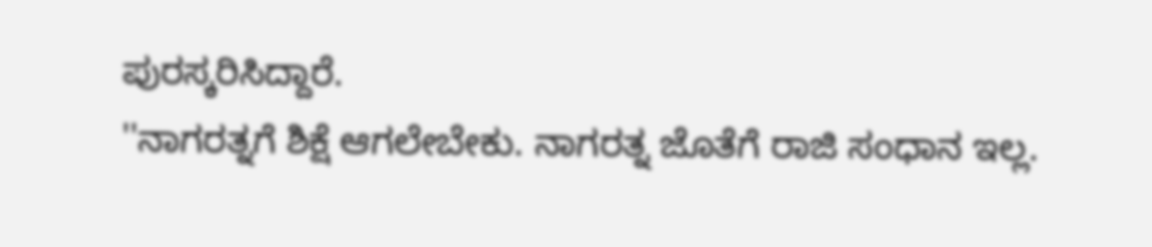ಪುರಸ್ಕರಿಸಿದ್ದಾರೆ.
''ನಾಗರತ್ನಗೆ ಶಿಕ್ಷೆ ಆಗಲೇಬೇಕು. ನಾಗರತ್ನ ಜೊತೆಗೆ ರಾಜಿ ಸಂಧಾನ ಇಲ್ಲ.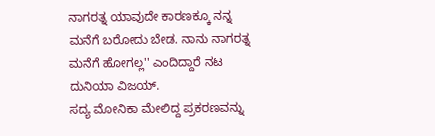ನಾಗರತ್ನ ಯಾವುದೇ ಕಾರಣಕ್ಕೂ ನನ್ನ ಮನೆಗೆ ಬರೋದು ಬೇಡ. ನಾನು ನಾಗರತ್ನ ಮನೆಗೆ ಹೋಗಲ್ಲ'' ಎಂದಿದ್ದಾರೆ ನಟ ದುನಿಯಾ ವಿಜಯ್.
ಸದ್ಯ ಮೋನಿಕಾ ಮೇಲಿದ್ದ ಪ್ರಕರಣವನ್ನು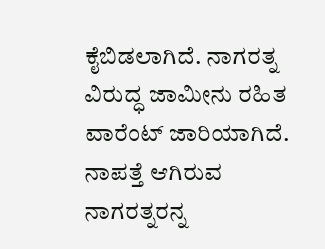ಕೈಬಿಡಲಾಗಿದೆ. ನಾಗರತ್ನ ವಿರುದ್ಧ ಜಾಮೀನು ರಹಿತ ವಾರೆಂಟ್ ಜಾರಿಯಾಗಿದೆ. ನಾಪತ್ತೆ ಆಗಿರುವ ನಾಗರತ್ನರನ್ನ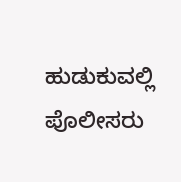ಹುಡುಕುವಲ್ಲಿ ಪೊಲೀಸರು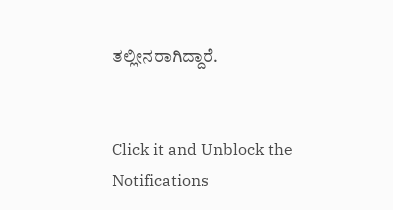ತಲ್ಲೀನರಾಗಿದ್ದಾರೆ.


Click it and Unblock the Notifications